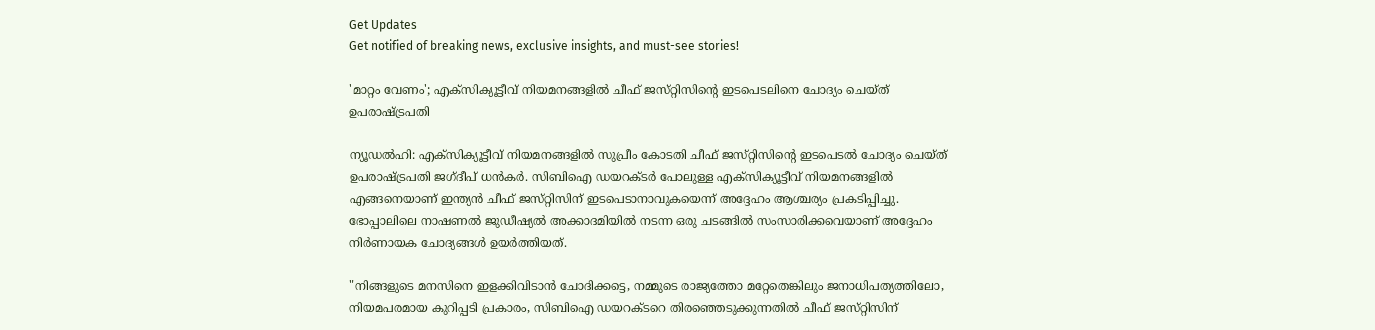Get Updates
Get notified of breaking news, exclusive insights, and must-see stories!

'മാറ്റം വേണം'; എക്‌സിക്യൂട്ടീവ് നിയമനങ്ങളിൽ ചീഫ് ജസ്‌റ്റിസിന്റെ ഇടപെടലിനെ ചോദ്യം ചെയ്‌ത്‌ ഉപരാഷ്ട്രപതി

ന്യൂഡൽഹി: എക്‌സിക്യൂട്ടീവ് നിയമനങ്ങളിൽ സുപ്രീം കോടതി ചീഫ് ജസ്‌റ്റിസിന്റെ ഇടപെടൽ ചോദ്യം ചെയ്‌ത്‌ ഉപരാഷ്ട്രപതി ജഗ്‌ദീപ് ധൻകർ. സിബിഐ ഡയറക്‌ടർ പോലുള്ള എക്‌സിക്യൂട്ടീവ് നിയമനങ്ങളിൽ എങ്ങനെയാണ് ഇന്ത്യൻ ചീഫ് ജസ്‌റ്റിസിന് ഇടപെടാനാവുകയെന്ന് അദ്ദേഹം ആശ്ചര്യം പ്രകടിപ്പിച്ചു. ഭോപ്പാലിലെ നാഷണൽ ജുഡീഷ്യൽ അക്കാദമിയിൽ നടന്ന ഒരു ചടങ്ങിൽ സംസാരിക്കവെയാണ് അദ്ദേഹം നിർണായക ചോദ്യങ്ങൾ ഉയർത്തിയത്.

"നിങ്ങളുടെ മനസിനെ ഇളക്കിവിടാൻ ചോദിക്കട്ടെ, നമ്മുടെ രാജ്യത്തോ മറ്റേതെങ്കിലും ജനാധിപത്യത്തിലോ, നിയമപരമായ കുറിപ്പടി പ്രകാരം, സിബിഐ ഡയറക്‌ടറെ തിരഞ്ഞെടുക്കുന്നതിൽ ചീഫ് ജസ്‌റ്റിസിന്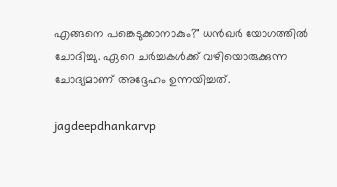എങ്ങനെ പങ്കെടുക്കാനാകും?" ധൻഖർ യോഗത്തിൽ ചോദിച്ചു. ഏറെ ചർച്ചകൾക്ക് വഴിയൊരുക്കുന്ന ചോദ്യമാണ് അദ്ദേഹം ഉന്നയിച്ചത്.

jagdeepdhankarvp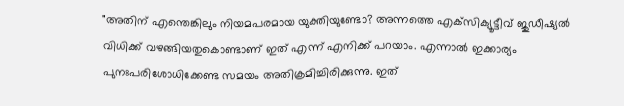"അതിന് എന്തെങ്കിലും നിയമപരമായ യുക്തിയുണ്ടോ? അന്നത്തെ എക്‌സിക്യൂട്ടീവ് ജുഡീഷ്യൽ വിധിക്ക് വഴങ്ങിയതുകൊണ്ടാണ് ഇത് എന്ന് എനിക്ക് പറയാം. എന്നാൽ ഇക്കാര്യം പുനഃപരിശോധിക്കേണ്ട സമയം അതിക്രമിച്ചിരിക്കുന്നു. ഇത്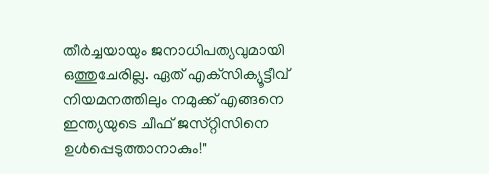തീർച്ചയായും ജനാധിപത്യവുമായി ഒത്തുചേരില്ല. ഏത് എക്‌സിക്യൂട്ടീവ് നിയമനത്തിലും നമുക്ക് എങ്ങനെ ഇന്ത്യയുടെ ചീഫ് ജസ്‌റ്റിസിനെ ഉൾപ്പെടുത്താനാകും!"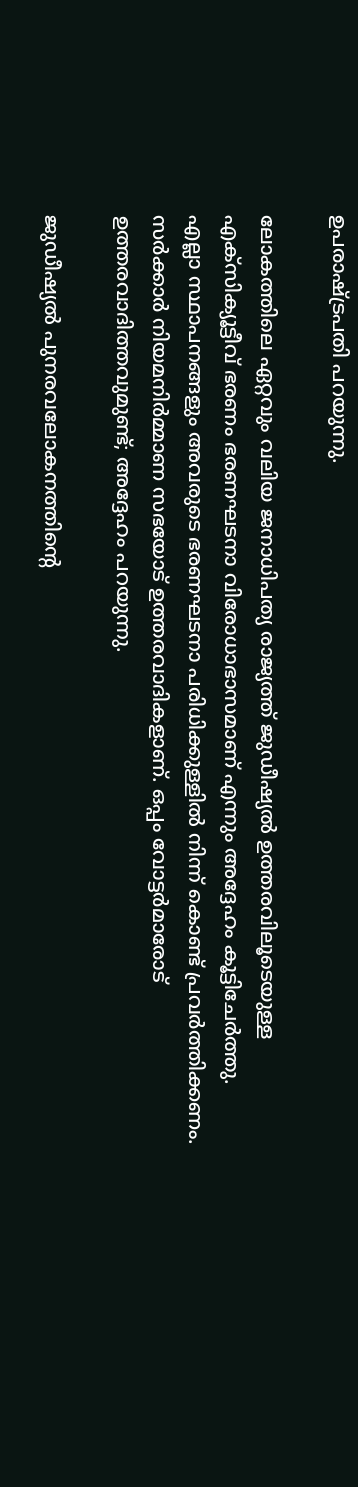ഉപരാഷ്ട്രപതി പറയുന്നു.

ലോകത്തിലെ ഏറ്റവും വലിയ ജനാധിപത്യ രാജ്യത്ത് ജുഡീഷ്യൽ ഉത്തരവിലൂടെയുള്ള എക്‌സിക്യൂട്ടീവ് ഭരണം ഭരണഘടനാ വിരോധാഭാസമാണ് എന്നും അദ്ദേഹം കൂട്ടിചേർത്തു. എല്ലാ സ്ഥാപനങ്ങളും അവരുടെ ഭരണഘടനാ പരിധിക്കുള്ളിൽ നിന്ന് കൊണ്ട് പ്രവർത്തിക്കണം. സർക്കാർ നിയമനിർമ്മാണ സഭയോട് ഉത്തരവാദികളാണ്. ഒപ്പം വോട്ടർമാരോട് ഉത്തരവാദിത്തവുമുണ്ട്; അദ്ദേഹം പറയുന്നു.

ജുഡീഷ്യൽ പുനരവലോകനത്തിന്റെ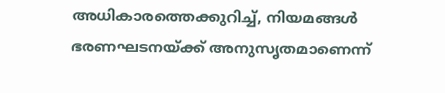അധികാരത്തെക്കുറിച്ച്, നിയമങ്ങൾ ഭരണഘടനയ്ക്ക് അനുസൃതമാണെന്ന്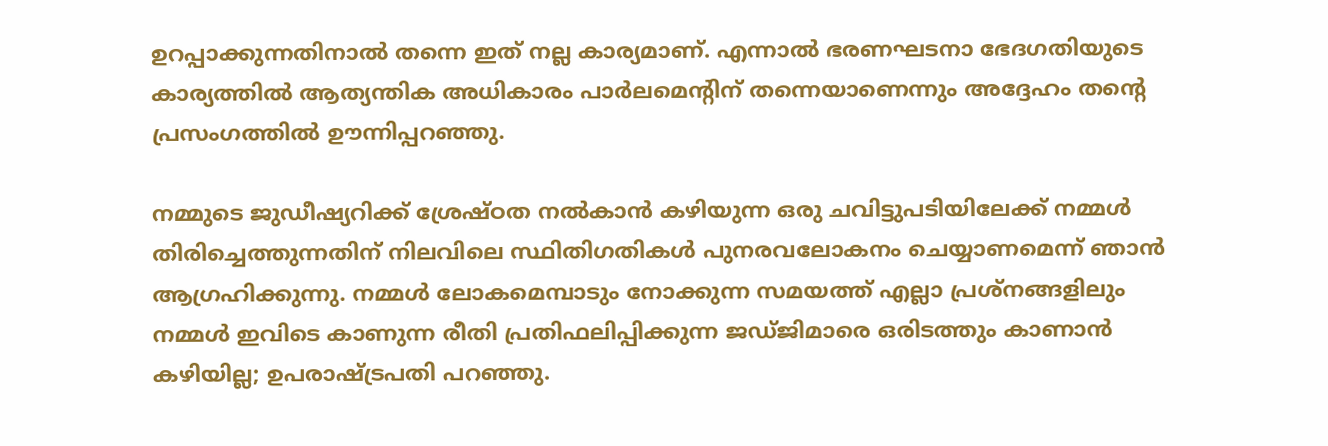ഉറപ്പാക്കുന്നതിനാൽ തന്നെ ഇത് നല്ല കാര്യമാണ്. എന്നാൽ ഭരണഘടനാ ഭേദഗതിയുടെ കാര്യത്തിൽ ആത്യന്തിക അധികാരം പാർലമെന്റിന് തന്നെയാണെന്നും അദ്ദേഹം തന്റെ പ്രസംഗത്തിൽ ഊന്നിപ്പറഞ്ഞു.

നമ്മുടെ ജുഡീഷ്യറിക്ക് ശ്രേഷ്ഠത നൽകാൻ കഴിയുന്ന ഒരു ചവിട്ടുപടിയിലേക്ക് നമ്മൾ തിരിച്ചെത്തുന്നതിന് നിലവിലെ സ്ഥിതിഗതികൾ പുനരവലോകനം ചെയ്യാണമെന്ന് ഞാൻ ആഗ്രഹിക്കുന്നു. നമ്മൾ ലോകമെമ്പാടും നോക്കുന്ന സമയത്ത് എല്ലാ പ്രശ്‌നങ്ങളിലും നമ്മൾ ഇവിടെ കാണുന്ന രീതി പ്രതിഫലിപ്പിക്കുന്ന ജഡ്‌ജിമാരെ ഒരിടത്തും കാണാൻ കഴിയില്ല; ഉപരാഷ്ട്രപതി പറഞ്ഞു.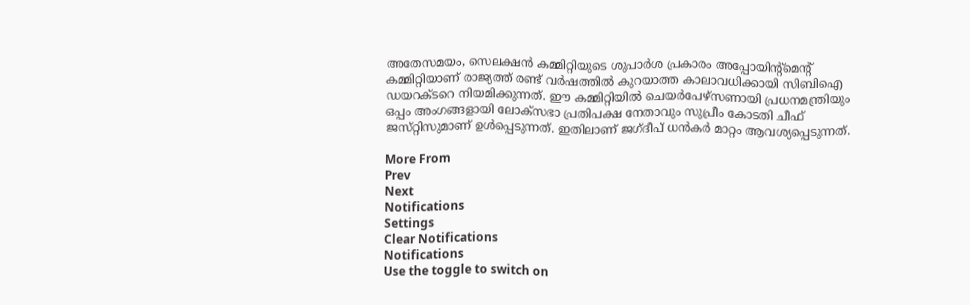അതേസമയം, സെലക്ഷൻ കമ്മിറ്റിയുടെ ശുപാർശ പ്രകാരം അപ്പോയിന്റ്മെന്റ് കമ്മിറ്റിയാണ് രാജ്യത്ത് രണ്ട് വർഷത്തിൽ കുറയാത്ത കാലാവധിക്കായി സിബിഐ ഡയറക്‌ടറെ നിയമിക്കുന്നത്. ഈ കമ്മിറ്റിയിൽ ചെയർപേഴ്‌സണായി പ്രധനമന്ത്രിയും ഒപ്പം അംഗങ്ങളായി ലോക്‌സഭാ പ്രതിപക്ഷ നേതാവും സുപ്രീം കോടതി ചീഫ് ജസ്‌റ്റിസുമാണ് ഉൾപ്പെടുന്നത്. ഇതിലാണ് ജഗ്‌ദീപ് ധൻകർ മാറ്റം ആവശ്യപ്പെടുന്നത്.

More From
Prev
Next
Notifications
Settings
Clear Notifications
Notifications
Use the toggle to switch on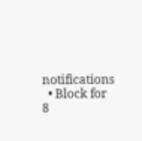notifications
  • Block for 8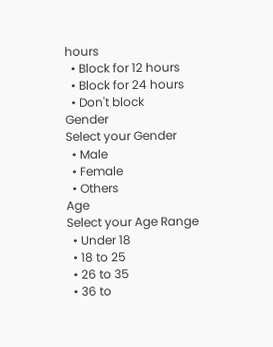hours
  • Block for 12 hours
  • Block for 24 hours
  • Don't block
Gender
Select your Gender
  • Male
  • Female
  • Others
Age
Select your Age Range
  • Under 18
  • 18 to 25
  • 26 to 35
  • 36 to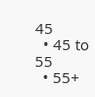45
  • 45 to 55
  • 55+